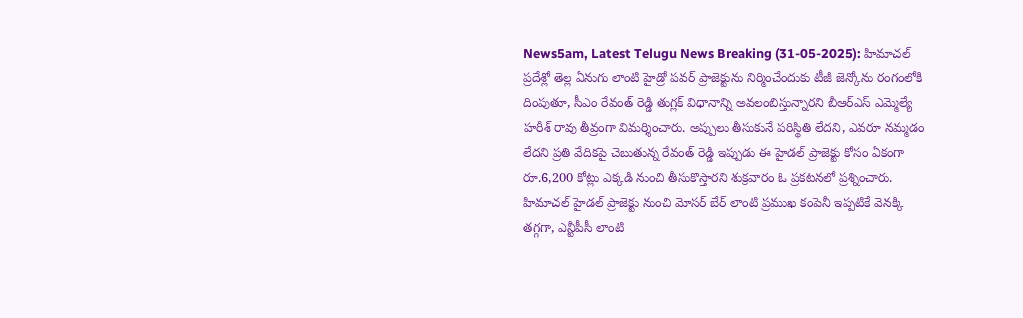News5am, Latest Telugu News Breaking (31-05-2025): హిమాచల్ ప్రదేశ్లో తెల్ల ఏనుగు లాంటి హైడ్రో పవర్ ప్రాజెక్టును నిర్మించేందుకు టీజీ జెన్కోను రంగంలోకి దింపుతూ, సీఎం రేవంత్ రెడ్డి తుగ్లక్ విధానాన్ని అవలంబిస్తున్నారని బీఆర్ఎస్ ఎమ్మెల్యే హరీశ్ రావు తీవ్రంగా విమర్శించారు. అప్పులు తీసుకునే పరిస్థితి లేదని, ఎవరూ నమ్మడం లేదని ప్రతి వేదికపై చెబుతున్న రేవంత్ రెడ్డి ఇప్పుడు ఈ హైడల్ ప్రాజెక్టు కోసం ఏకంగా రూ.6,200 కోట్లు ఎక్కడి నుంచి తీసుకొస్తారని శుక్రవారం ఓ ప్రకటనలో ప్రశ్నించారు.
హిమాచల్ హైడల్ ప్రాజెక్టు నుంచి మోసర్ బేర్ లాంటి ప్రముఖ కంపెనీ ఇప్పటికే వెనక్కి తగ్గగా, ఎన్టీపీసీ లాంటి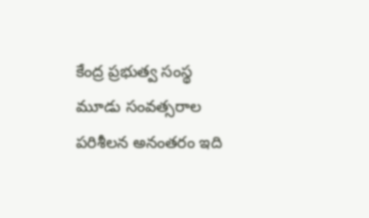కేంద్ర ప్రభుత్వ సంస్థ మూడు సంవత్సరాల పరిశీలన అనంతరం ఇది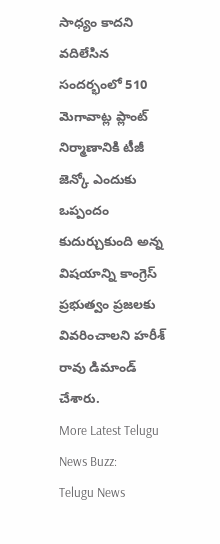సాధ్యం కాదని వదిలేసిన సందర్భంలో 510 మెగావాట్ల ప్లాంట్ నిర్మాణానికి టీజీ జెన్కో ఎందుకు ఒప్పందం కుదుర్చుకుంది అన్న విషయాన్ని కాంగ్రెస్ ప్రభుత్వం ప్రజలకు వివరించాలని హరీశ్ రావు డిమాండ్ చేశారు.
More Latest Telugu News Buzz:
Telugu News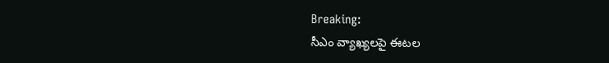Breaking:
సీఎం వ్యాఖ్యలపై ఈటల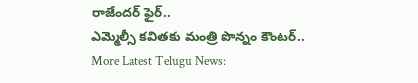రాజేందర్ ఫైర్..
ఎమ్మెల్సీ కవితకు మంత్రి పొన్నం కౌంటర్..
More Latest Telugu News: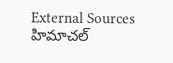External Sources
హిమాచల్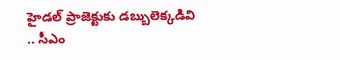హైడల్ ప్రాజెక్టుకు డబ్బులెక్కడివి .. సీఎం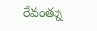రేవంత్ను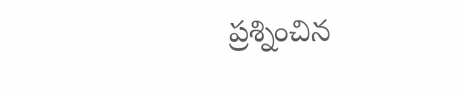ప్రశ్నించిన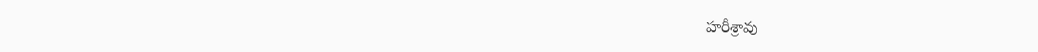హరీశ్రావు